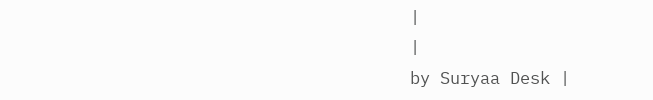|
|
by Suryaa Desk |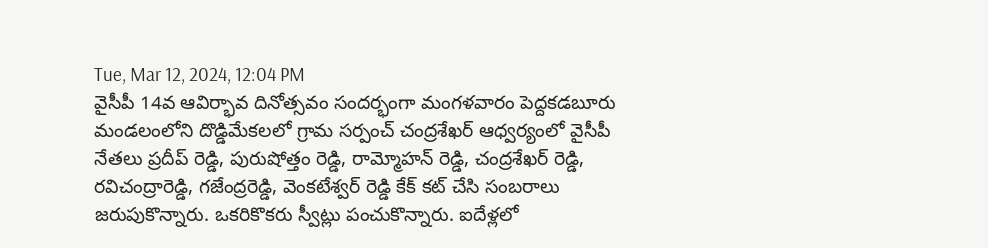Tue, Mar 12, 2024, 12:04 PM
వైసీపీ 14వ ఆవిర్భావ దినోత్సవం సందర్భంగా మంగళవారం పెద్దకడబూరు మండలంలోని దొడ్డిమేకలలో గ్రామ సర్పంచ్ చంద్రశేఖర్ ఆధ్వర్యంలో వైసీపీ నేతలు ప్రదీప్ రెడ్డి, పురుషోత్తం రెడ్డి, రామ్మోహన్ రెడ్డి, చంద్రశేఖర్ రెడ్డి, రవిచంద్రారెడ్డి, గజేంద్రరెడ్డి, వెంకటేశ్వర్ రెడ్డి కేక్ కట్ చేసి సంబరాలు జరుపుకొన్నారు. ఒకరికొకరు స్వీట్లు పంచుకొన్నారు. ఐదేళ్లలో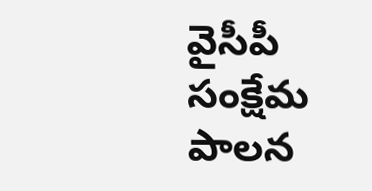వైసీపీ సంక్షేమ పాలన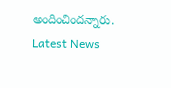అందించిందన్నారు.
Latest News